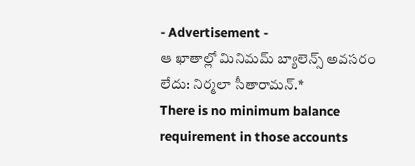- Advertisement -
ఆ ఖాతాల్లో మినిమమ్ బ్యాలెన్స్ అవసరం లేదు: నిర్మలా సీతారామన్.*
There is no minimum balance requirement in those accounts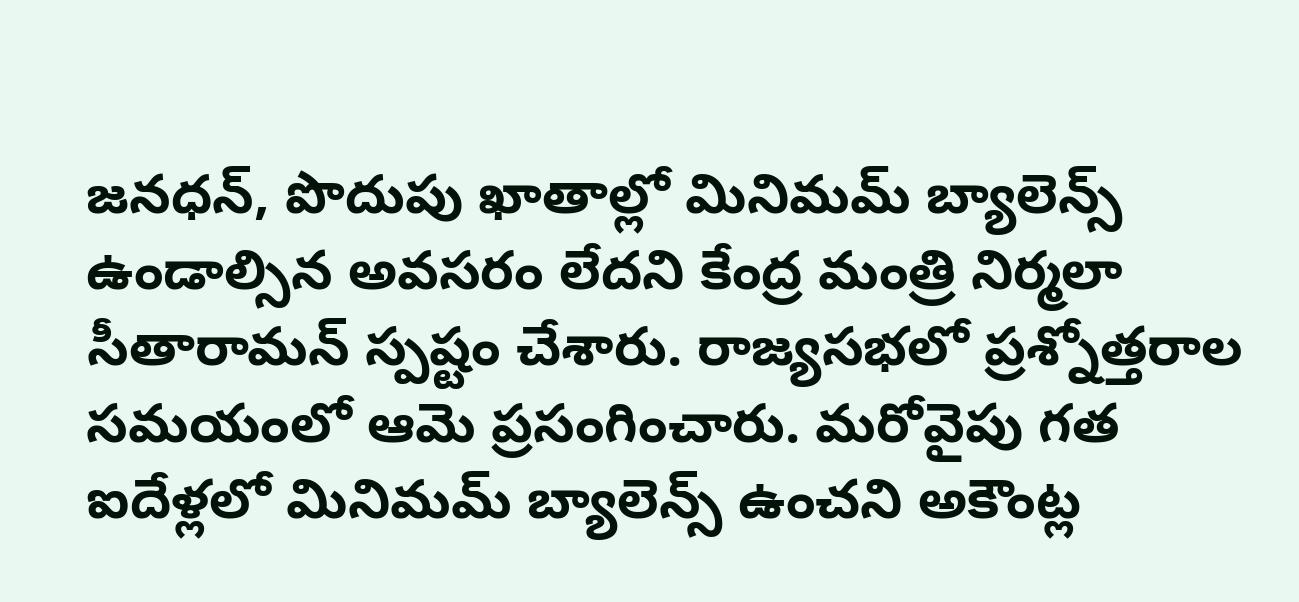జనధన్, పొదుపు ఖాతాల్లో మినిమమ్ బ్యాలెన్స్ ఉండాల్సిన అవసరం లేదని కేంద్ర మంత్రి నిర్మలా సీతారామన్ స్పష్టం చేశారు. రాజ్యసభలో ప్రశ్నోత్తరాల సమయంలో ఆమె ప్రసంగించారు. మరోవైపు గత ఐదేళ్లలో మినిమమ్ బ్యాలెన్స్ ఉంచని అకౌంట్ల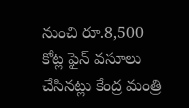నుంచి రూ.8,500 కోట్ల ఫైన్ వసూలు చేసినట్లు కేంద్ర మంత్రి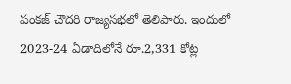పంకజ్ చౌదరి రాజ్యసభలో తెలిపారు. ఇందులో 2023-24 ఏడాదిలోనే రూ.2,331 కోట్ల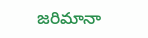జరిమానా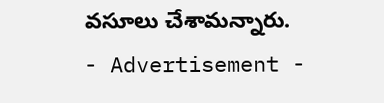వసూలు చేశామన్నారు.
- Advertisement -